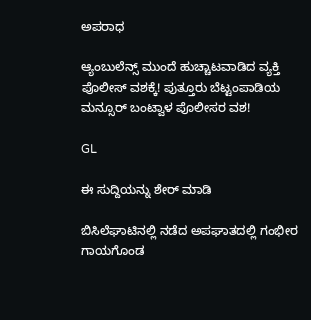ಅಪರಾಧ

ಆ್ಯಂಬುಲೆನ್ಸ್ ಮುಂದೆ ಹುಚ್ಚಾಟವಾಡಿದ ವ್ಯಕ್ತಿ ಪೊಲೀಸ್ ವಶಕ್ಕೆ! ಪುತ್ತೂರು ಬೆಟ್ಟಂಪಾಡಿಯ ಮನ್ಸೂರ್ ಬಂಟ್ವಾಳ ಪೊಲೀಸರ ವಶ!

GL

ಈ ಸುದ್ದಿಯನ್ನು ಶೇರ್ ಮಾಡಿ

ಬಿಸಿಲೆಘಾಟಿನಲ್ಲಿ ನಡೆದ ಅಪಘಾತದಲ್ಲಿ ಗಂಭೀರ ಗಾಯಗೊಂಡ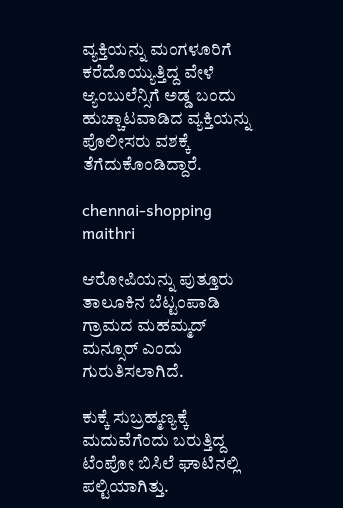ವ್ಯಕ್ತಿಯನ್ನು ಮಂಗಳೂರಿಗೆ ಕರೆದೊಯ್ಯುತ್ತಿದ್ದ ವೇಳೆ ಆ್ಯಂಬುಲೆನ್ಸಿಗೆ ಅಡ್ಡ ಬಂದು ಹುಚ್ಚಾಟವಾಡಿದ ವ್ಯಕ್ತಿಯನ್ನು ಪೊಲೀಸರು ವಶಕ್ಕೆ ತೆಗೆದುಕೊಂಡಿದ್ದಾರೆ.

chennai-shopping
maithri

ಆರೋಪಿಯನ್ನು ಪುತ್ತೂರು ತಾಲೂಕಿನ ಬೆಟ್ಟಂಪಾಡಿ ಗ್ರಾಮದ ಮಹಮ್ಮದ್ ಮನ್ಸೂರ್ ಎಂದು ಗುರುತಿಸಲಾಗಿದೆ.

ಕುಕ್ಕೆ ಸುಬ್ರಹ್ಮಣ್ಯಕ್ಕೆ ಮದುವೆಗೆಂದು ಬರುತ್ತಿದ್ದ ಟೆಂಪೋ ಬಿಸಿಲೆ ಘಾಟಿನಲ್ಲಿ ಪಲ್ಟಿಯಾಗಿತ್ತು.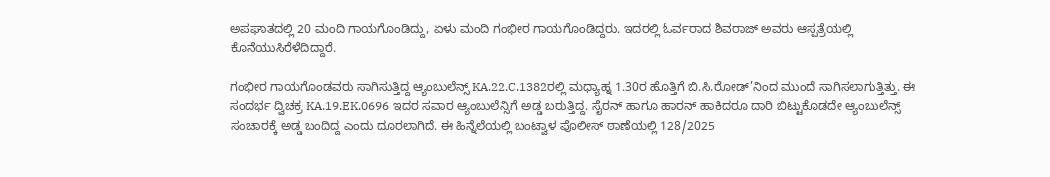ಅಪಘಾತದಲ್ಲಿ 20 ಮಂದಿ ಗಾಯಗೊಂಡಿದ್ದು, ಏಳು ಮಂದಿ ಗಂಭೀರ ಗಾಯಗೊಂಡಿದ್ದರು. ಇದರಲ್ಲಿ ಓರ್ವರಾದ ಶಿವರಾಜ್ ಅವರು ಆಸ್ಪತ್ರೆಯಲ್ಲಿ ಕೊನೆಯುಸಿರೆಳೆದಿದ್ದಾರೆ.

ಗಂಭೀರ ಗಾಯಗೊಂಡವರು ಸಾಗಿಸುತ್ತಿದ್ದ ಆ್ಯಂಬುಲೆನ್ಸ್ KA.22.C.1382ರಲ್ಲಿ ಮಧ್ಯಾಹ್ನ 1.30ರ ಹೊತ್ತಿಗೆ ಬಿ.ಸಿ.ರೋಡ್’ನಿಂದ ಮುಂದೆ ಸಾಗಿಸಲಾಗುತ್ತಿತ್ತು. ಈ ಸಂದರ್ಭ ದ್ವಿಚಕ್ರ KA.19.EK.0696 ಇದರ ಸವಾರ ಆ್ಯಂಬುಲೆನ್ಸಿಗೆ ಅಡ್ಡ ಬರುತ್ತಿದ್ದ. ಸೈರನ್ ಹಾಗೂ ಹಾರನ್ ಹಾಕಿದರೂ ದಾರಿ ಬಿಟ್ಟುಕೊಡದೇ ಆ್ಯಂಬುಲೆನ್ಸ್ ಸಂಚಾರಕ್ಕೆ ಅಡ್ಡ ಬಂದಿದ್ದ ಎಂದು ದೂರಲಾಗಿದೆ. ಈ ಹಿನ್ನೆಲೆಯಲ್ಲಿ ಬಂಟ್ವಾಳ ಪೊಲೀಸ್ ಠಾಣೆಯಲ್ಲಿ 128/2025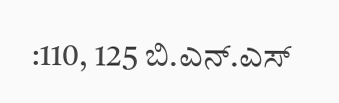:110, 125 ಬಿ.ಎನ್.ಎಸ್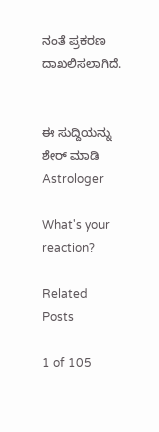ನಂತೆ ಪ್ರಕರಣ ದಾಖಲಿಸಲಾಗಿದೆ.


ಈ ಸುದ್ದಿಯನ್ನು ಶೇರ್ ಮಾಡಿ
Astrologer

What's your reaction?

Related Posts

1 of 105